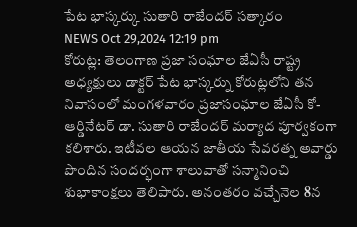పేట భాస్కర్కు సుతారి రాజేందర్ సత్కారం
NEWS Oct 29,2024 12:19 pm
కోరుట్ల: తెలంగాణ ప్రజా సంఘాల జేఏసీ రాష్ట్ర అధ్యక్షులు డాక్టర్ పేట భాస్కర్ను కోరుట్లలోని తన నివాసంలో మంగళవారం ప్రజాసంఘాల జేఏసీ కో-ఆర్డినేటర్ డా. సుతారి రాజేందర్ మర్యాద పూర్వకంగా కలిశారు. ఇటీవల ఆయన జాతీయ సేవరత్న అవార్డు పొందిన సందర్భంగా శాలువాతో సన్మానించి శుభాకాంక్షలు తెలిపారు. అనంతరం వచ్చేనెల 8న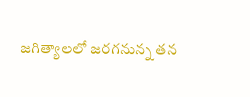జగిత్యాలలో జరగనున్న తన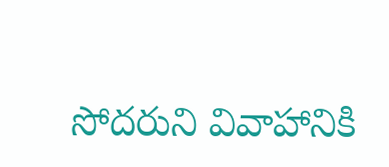సోదరుని వివాహానికి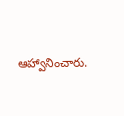ఆహ్వానించారు.